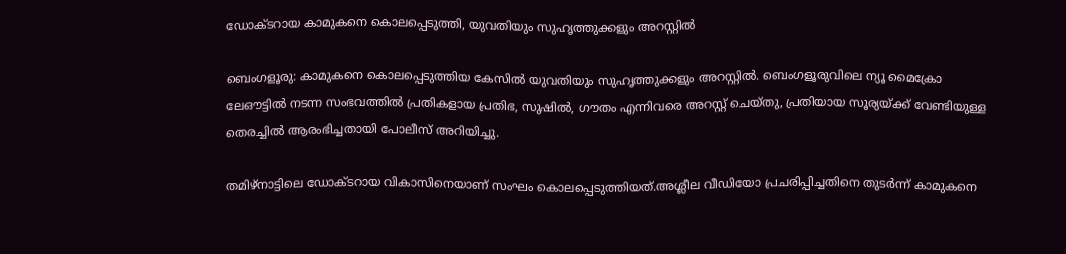ഡോക്ടറായ കാമുകനെ കൊലപ്പെടുത്തി, യുവതിയും സുഹൃത്തുക്കളും അറസ്റ്റിൽ

ബെംഗളൂരു: കാമുകനെ കൊലപ്പെടുത്തിയ കേസിൽ യുവതിയും സുഹൃത്തുക്കളും അറസ്റ്റിൽ. ബെംഗളൂരുവിലെ ന്യൂ മൈക്രോ ലേഔട്ടിൽ നടന്ന സംഭവത്തിൽ പ്രതികളായ പ്രതിഭ, സുഷിൽ, ഗൗതം എന്നിവരെ അറസ്റ്റ് ചെയ്തു, പ്രതിയായ സൂര്യയ്‌ക്ക് വേണ്ടിയുള്ള തെരച്ചിൽ ആരംഭിച്ചതായി പോലീസ് അറിയിച്ചു.

തമിഴ്നാട്ടിലെ ഡോക്‌ടറായ വികാസിനെയാണ് സംഘം കൊലപ്പെടുത്തിയത്.അശ്ലീല വീഡിയോ പ്രചരിപ്പിച്ചതിനെ തുടർന്ന് കാമുകനെ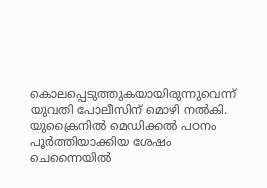കൊലപ്പെടുത്തുകയായിരുന്നുവെന്ന് യുവതി പോലീസിന് മൊഴി നൽകി. യുക്രൈനിൽ മെഡിക്കൽ പഠനം പൂർത്തിയാക്കിയ ശേഷം ചെന്നൈയിൽ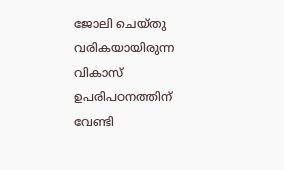ജോലി ചെയ്‌തു വരികയായിരുന്ന വികാസ് ഉപരിപഠനത്തിന് വേണ്ടി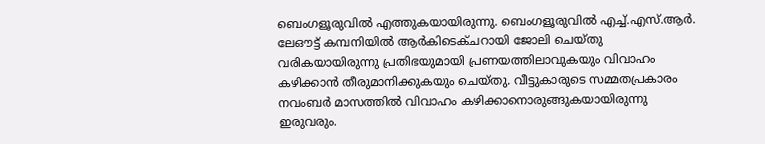ബെംഗളൂരുവിൽ എത്തുകയായിരുന്നു. ബെംഗളൂരുവിൽ എച്ച്.എസ്.ആർ. ലേഔട്ട് കമ്പനിയിൽ ആർകിടെക്ചറായി ജോലി ചെയ്തു വരികയായിരുന്നു പ്രതിഭയുമായി പ്രണയത്തിലാവുകയും വിവാഹം കഴിക്കാൻ തീരുമാനിക്കുകയും ചെയ്തു. വീട്ടുകാരുടെ സമ്മതപ്രകാരം നവംബർ മാസത്തിൽ വിവാഹം കഴിക്കാനൊരുങ്ങുകയായിരുന്നു ഇരുവരും.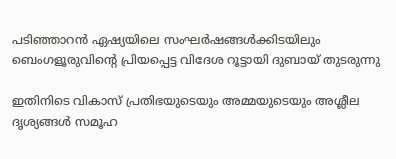പടിഞ്ഞാറൻ ഏഷ്യയിലെ സംഘർഷങ്ങൾക്കിടയിലും ബെംഗളൂരുവിന്റെ പ്രിയപ്പെട്ട വിദേശ റൂട്ടായി ദുബായ് തുടരുന്നു

ഇതിനിടെ വികാസ് പ്രതിഭയുടെയും അമ്മയുടെയും അശ്ലീല ദൃശ്യങ്ങൾ സമൂഹ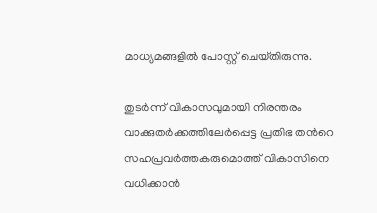മാധ്യമങ്ങളിൽ പോസ്റ്റ് ചെയ്‌തിരുന്നു.

തുടർന്ന് വികാസവുമായി നിരന്തരം വാക്കുതർക്കത്തിലേർപ്പെട്ട പ്രതിഭ തൻറെ സഹപ്രവർത്തകരുമൊത്ത് വികാസിനെ വധിക്കാൻ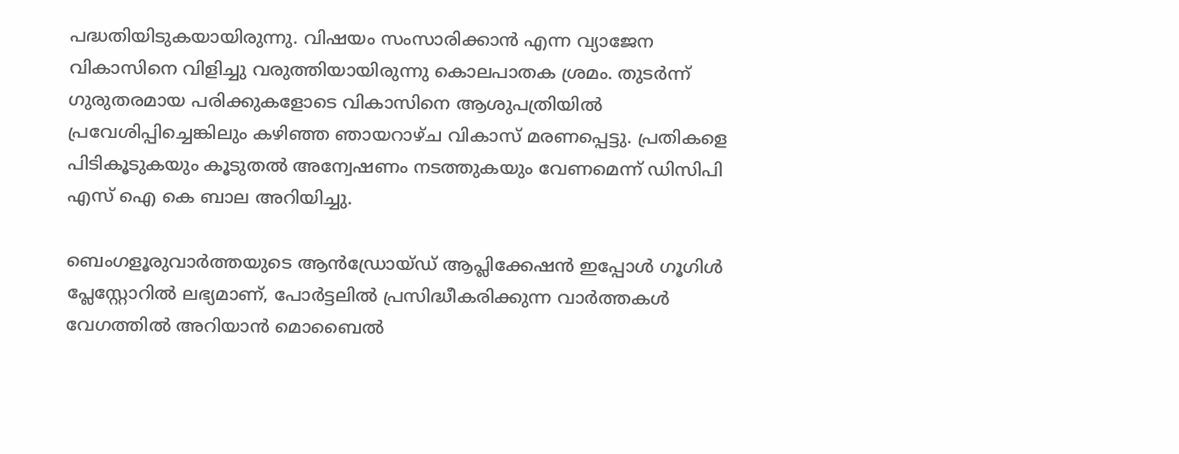പദ്ധതിയിടുകയായിരുന്നു. വിഷയം സംസാരിക്കാൻ എന്ന വ്യാജേന വികാസിനെ വിളിച്ചു വരുത്തിയായിരുന്നു കൊലപാതക ശ്രമം. തുടർന്ന് ഗുരുതരമായ പരിക്കുകളോടെ വികാസിനെ ആശുപത്രിയിൽ പ്രവേശിപ്പിച്ചെങ്കിലും കഴിഞ്ഞ ഞായറാഴ്ച വികാസ് മരണപ്പെട്ടു. പ്രതികളെ പിടികൂടുകയും കൂടുതൽ അന്വേഷണം നടത്തുകയും വേണമെന്ന് ഡിസിപി എസ് ഐ കെ ബാല അറിയിച്ചു.

ബെംഗളൂരുവാർത്തയുടെ ആൻഡ്രോയ്ഡ് ആപ്ലിക്കേഷൻ ഇപ്പോൾ ഗൂഗിൾ പ്ലേസ്റ്റോറിൽ ലഭ്യമാണ്, പോർട്ടലിൽ പ്രസിദ്ധീകരിക്കുന്ന വാർത്തകൾ വേഗത്തിൽ അറിയാൻ മൊബൈൽ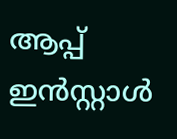ആപ്പ് ഇൻസ്റ്റാൾ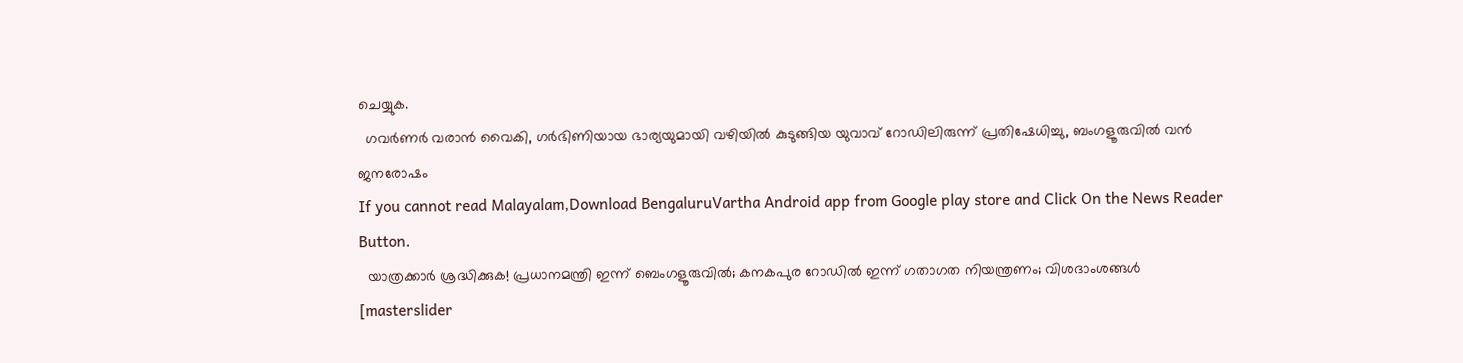ചെയ്യുക.
  ഗവർണർ വരാൻ വൈകി, ഗർഭിണിയായ ഭാര്യയുമായി വഴിയിൽ കുടുങ്ങിയ യുവാവ് റോഡിലിരുന്ന് പ്രതിഷേധിച്ചു, ബംഗളൂരുവിൽ വൻ ജനരോഷം
If you cannot read Malayalam,Download BengaluruVartha Android app from Google play store and Click On the News Reader Button.
  യാത്രക്കാർ ശ്രദ്ധിക്കുക! പ്രധാനമന്ത്രി ഇന്ന് ബെംഗളൂരുവിൽ; കനകപുര റോഡിൽ ഇന്ന് ഗതാഗത നിയന്ത്രണം; വിശദാംശങ്ങൾ
[masterslider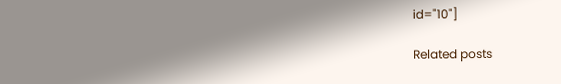id="10"]

Related posts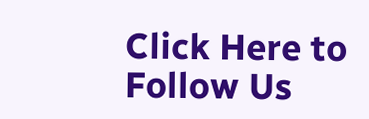Click Here to Follow Us